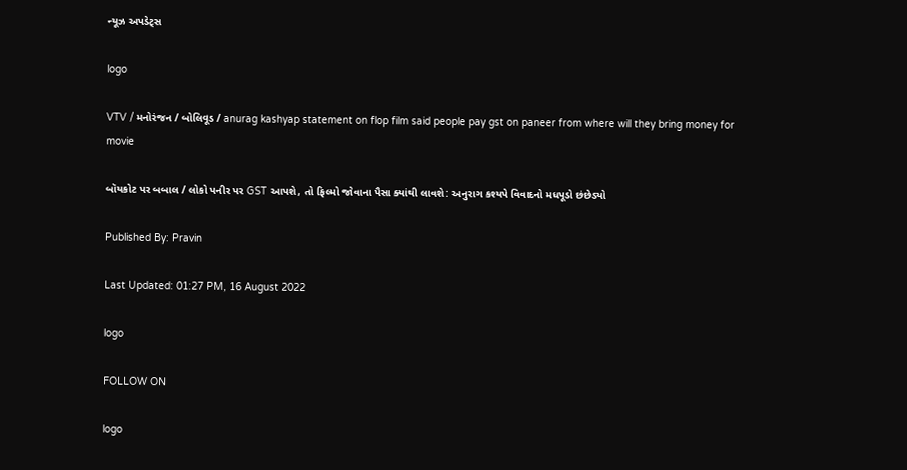ન્યૂઝ અપડેટ્સ

logo

VTV / મનોરંજન / બોલિવૂડ / anurag kashyap statement on flop film said people pay gst on paneer from where will they bring money for movie

બૉયકોટ પર બબાલ / લોકો પનીર પર GST આપશે, તો ફિલ્મો જોવાના પૈસા ક્યાંથી લાવશે: અનુરાગ કશ્યપે વિવાદનો મધપૂડો છંછેડ્યો

Published By: Pravin

Last Updated: 01:27 PM, 16 August 2022

logo

FOLLOW ON

logo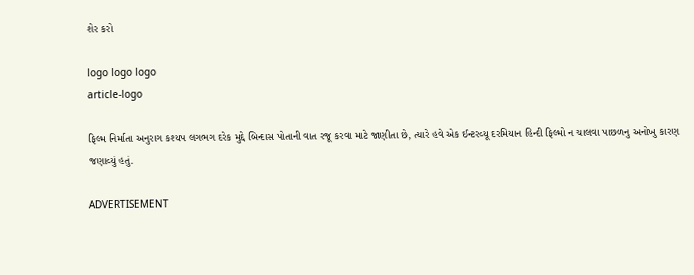શેર કરો

logo logo logo
article-logo

ફિલ્મ નિર્માતા અનુરાગ કશ્યપ લગભગ દરેક મુદ્દે બિન્દાસ પોતાની વાત રજૂ કરવા માટે જાણીતા છે, ત્યારે હવે એક ઈન્ટરવ્યૂ દરમિયાન હિન્દી ફિલ્મો ન ચાલવા પાછળનુ અનોખુ કારણ જણાવ્યું હતું.

ADVERTISEMENT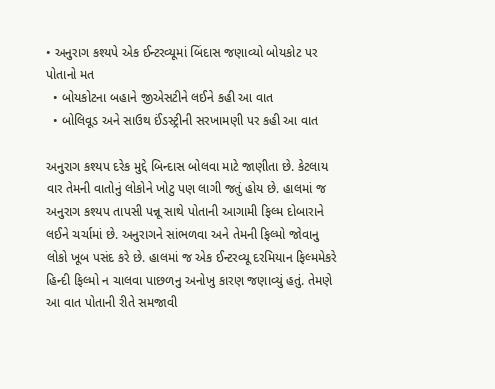• અનુરાગ કશ્યપે એક ઈન્ટરવ્યૂમાં બિંદાસ જણાવ્યો બોયકોટ પર પોતાનો મત
  • બોયકોટના બહાને જીએસટીને લઈને કહી આ વાત
  • બોલિવૂડ અને સાઉથ ઈંડસ્ટ્રીની સરખામણી પર કહી આ વાત

અનુરાગ કશ્યપ દરેક મુદ્દે બિન્દાસ બોલવા માટે જાણીતા છે. કેટલાય વાર તેમની વાતોનું લોકોને ખોટુ પણ લાગી જતું હોય છે. હાલમાં જ અનુરાગ કશ્યપ તાપસી પન્નૂ સાથે પોતાની આગામી ફિલ્મ દોબારાને લઈને ચર્ચામાં છે. અનુરાગને સાંભળવા અને તેમની ફિલ્મો જોવાનુ લોકો ખૂબ પસંદ કરે છે. હાલમાં જ એક ઈન્ટરવ્યૂ દરમિયાન ફિલ્મમેકરે હિન્દી ફિલ્મો ન ચાલવા પાછળનુ અનોખુ કારણ જણાવ્યું હતું. તેમણે આ વાત પોતાની રીતે સમજાવી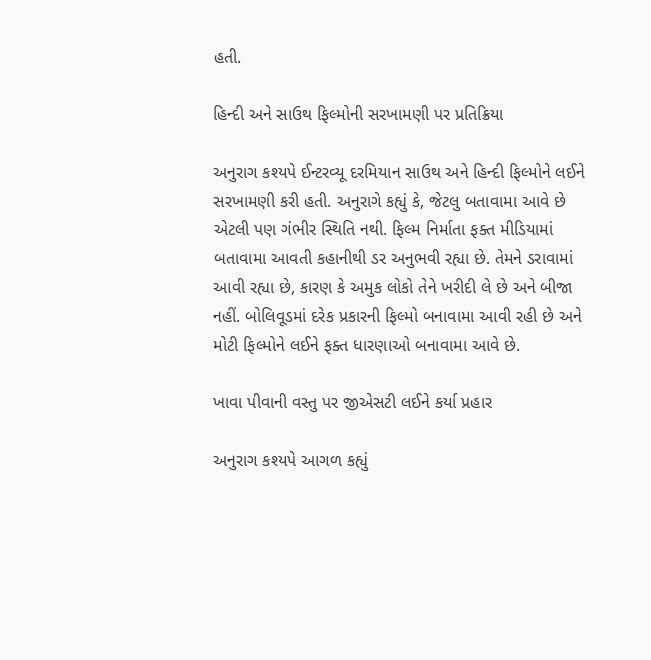હતી.

હિન્દી અને સાઉથ ફિલ્મોની સરખામણી પર પ્રતિક્રિયા

અનુરાગ કશ્યપે ઈન્ટરવ્યૂ દરમિયાન સાઉથ અને હિન્દી ફિલ્મોને લઈને સરખામણી કરી હતી. અનુરાગે કહ્યું કે, જેટલુ બતાવામા આવે છે એટલી પણ ગંભીર સ્થિતિ નથી. ફિલ્મ નિર્માતા ફક્ત મીડિયામાં બતાવામા આવતી કહાનીથી ડર અનુભવી રહ્યા છે. તેમને ડરાવામાં આવી રહ્યા છે, કારણ કે અમુક લોકો તેને ખરીદી લે છે અને બીજા નહીં. બોલિવૂડમાં દરેક પ્રકારની ફિલ્મો બનાવામા આવી રહી છે અને મોટી ફિલ્મોને લઈને ફક્ત ધારણાઓ બનાવામા આવે છે.

ખાવા પીવાની વસ્તુ પર જીએસટી લઈને કર્યા પ્રહાર

અનુરાગ કશ્યપે આગળ કહ્યું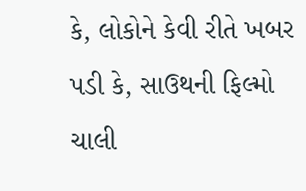કે, લોકોને કેવી રીતે ખબર પડી કે, સાઉથની ફિલ્મો ચાલી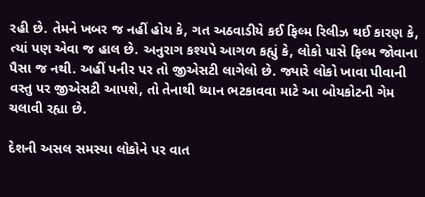રહી છે. તેમને ખબર જ નહીં હોય કે, ગત અઠવાડીયે કઈ ફિલ્મ રિલીઝ થઈ કારણ કે, ત્યાં પણ એવા જ હાલ છે. અનુરાગ કશ્યપે આગળ કહ્યું કે, લોકો પાસે ફિલ્મ જોવાના પૈસા જ નથી. અહીં પનીર પર તો જીએસટી લાગેલો છે. જ્યારે લોકો ખાવા પીવાની વસ્તુ પર જીએસટી આપશે, તો તેનાથી ધ્યાન ભટકાવવા માટે આ બોયકોટની ગેમ ચલાવી રહ્યા છે.

દેશની અસલ સમસ્યા લોકોને પર વાત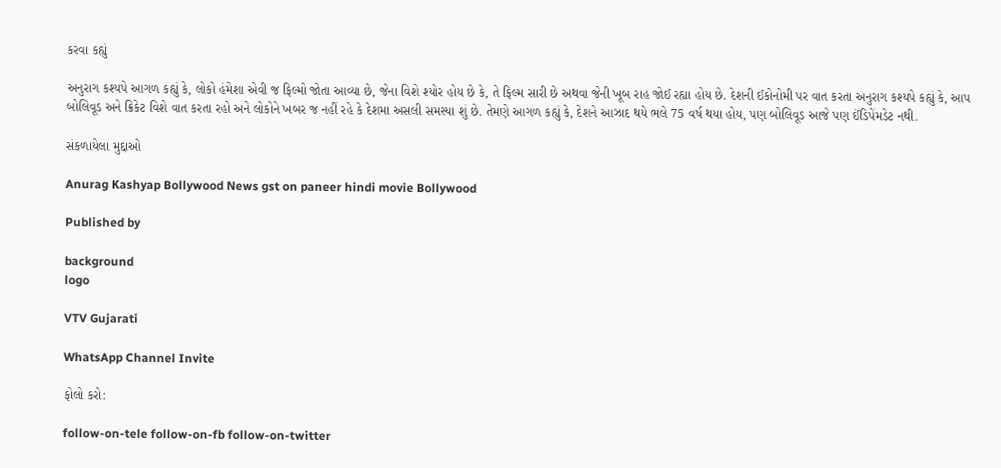કરવા કહ્યું

અનુરાગ કશ્યપે આગળ કહ્યું કે, લોકો હંમેશા એવી જ ફિલ્મો જોતા આવ્યા છે, જેના વિશે શ્યોર હોય છે કે, તે ફિલ્મ સારી છે અથવા જેની ખૂબ રાહ જોઈ રહ્યા હોય છે. દેશની ઈકોનોમી પર વાત કરતા અનુરાગ કશ્યપે કહ્યું કે, આપ બોલિવૂડ અને ક્રિકેટ વિશે વાત કરતા રહો અને લોકોને ખબર જ નહીં રહે કે દેશમા અસલી સમસ્યા શું છે. તેમણે આગળ કહ્યું કે, દેશને આઝાદ થયે ભલે 75 વર્ષ થયા હોય, પણ બોલિવૂડ આજે પણ ઈંડિપેંમડેટ નથી.

સંકળાયેલા મુદ્દાઓ

Anurag Kashyap Bollywood News gst on paneer hindi movie Bollywood

Published by

background
logo

VTV Gujarati

WhatsApp Channel Invite

ફોલો કરો:

follow-on-tele follow-on-fb follow-on-twitter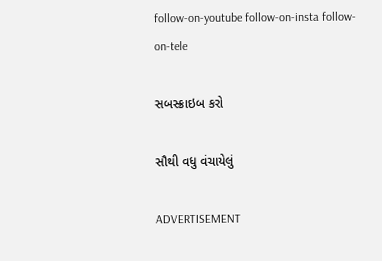follow-on-youtube follow-on-insta follow-on-tele

સબસ્ક્રાઇબ કરો

સૌથી વધુ વંચાયેલું

ADVERTISEMENT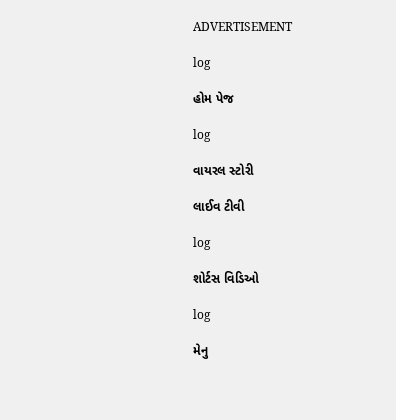ADVERTISEMENT

log

હોમ પેજ

log

વાયરલ સ્ટોરી

લાઈવ ટીવી

log

શોર્ટસ વિડિઓ

log

મેનુ